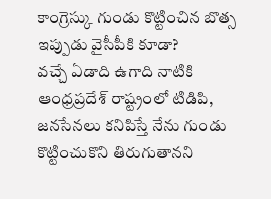కాంగ్రెస్కు గుండు కొట్టించిన బొత్స ఇప్పుడు వైసీపీకి కూడా?
వచ్చే ఏడాది ఉగాది నాటికి ఆంధ్రప్రదేశ్ రాష్ట్రంలో టిడిపి, జనసేనలు కనిపిస్తే నేను గుండు కొట్టించుకొని తిరుగుతానని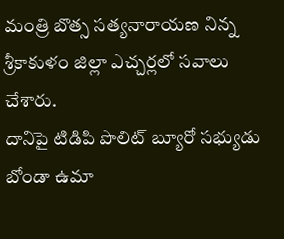మంత్రి బొత్స సత్యనారాయణ నిన్న శ్రీకాకుళం జిల్లా ఎచ్చర్లలో సవాలు చేశారు.
దానిపై టిడిపి పొలిట్ బ్యూరో సభ్యుడు బోండా ఉమా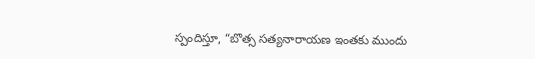స్పందిస్తూ, “బొత్స సత్యనారాయణ ఇంతకు ముందు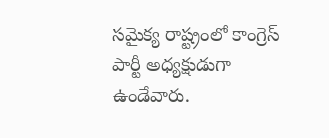సమైక్య రాష్ట్రంలో కాంగ్రెస్ పార్టీ అధ్యక్షుడుగా ఉండేవారు.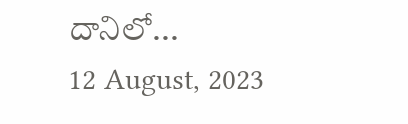దానిలో...
12 August, 2023